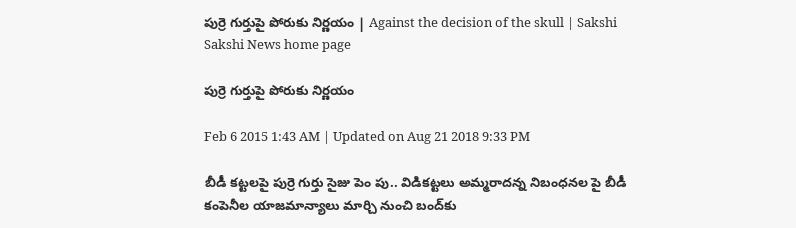పుర్రె గుర్తుపై పోరుకు నిర్ణయం | Against the decision of the skull | Sakshi
Sakshi News home page

పుర్రె గుర్తుపై పోరుకు నిర్ణయం

Feb 6 2015 1:43 AM | Updated on Aug 21 2018 9:33 PM

బీడీ కట్టలపై పుర్రె గుర్తు సైజు పెం పు.. విడికట్టలు అమ్మరాదన్న నిబంధనల పై బీడీ కంపెనీల యాజమాన్యాలు మార్చి నుంచి బంద్‌కు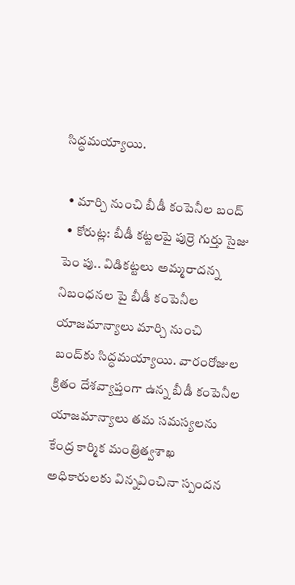సిద్ధమయ్యాయి.

  • మార్చి నుంచి బీడీ కంపెనీల బంద్
  • కోరుట్ల: బీడీ కట్టలపై పుర్రె గుర్తు సైజు పెం పు.. విడికట్టలు అమ్మరాదన్న నిబంధనల పై బీడీ కంపెనీల యాజమాన్యాలు మార్చి నుంచి బంద్‌కు సిద్ధమయ్యాయి. వారంరోజుల క్రితం దేశవ్యాప్తంగా ఉన్న బీడీ కంపెనీల యాజమాన్యాలు తమ సమస్యలను కేంద్ర కార్మిక మంత్రిత్వశాఖ అధికారులకు విన్నవించినా స్పందన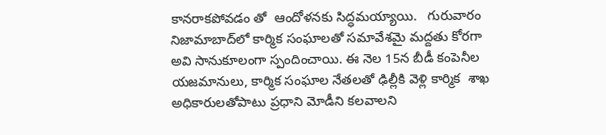కానరాకపోవడం తో  ఆందోళనకు సిద్ధమయ్యాయి.   గురువారం నిజామాబాద్‌లో కార్మిక సంఘాలతో సమావేశమై మద్దతు కోరగా అవి సానుకూలంగా స్పందించాయి. ఈ నెల 15న బీడీ కంపెనీల యజమానులు, కార్మిక సంఘాల నేతలతో ఢిల్లీకి వెళ్లి కార్మిక  శాఖ అధికారులతోపాటు ప్రధాని మోడీని కలవాలని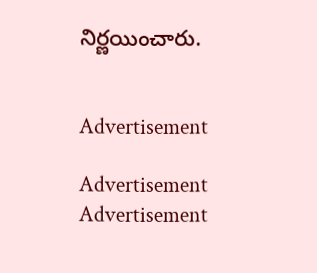నిర్ణయించారు.


Advertisement

Advertisement
Advertisement